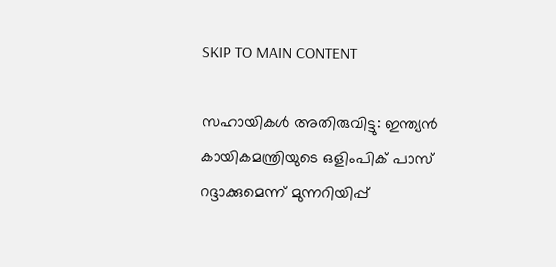SKIP TO MAIN CONTENT

സഹായികൾ അതിരുവിട്ടു: ഇന്ത്യൻ കായികമന്ത്രിയുടെ ഒളിംപിക് പാസ് റദ്ദാക്കുമെന്ന് മുന്നറിയിപ്പ്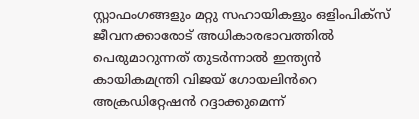സ്റ്റാഫംഗങ്ങളും മറ്റു സഹായികളും ഒളിംപിക്സ് ജീവനക്കാരോട് അധികാരഭാവത്തിൽ പെരുമാറുന്നത് തുടർന്നാൽ ഇന്ത്യൻ കായികമന്ത്രി വിജയ് ഗോയലിൻറെ അക്രഡിറ്റേഷൻ റദ്ദാക്കുമെന്ന്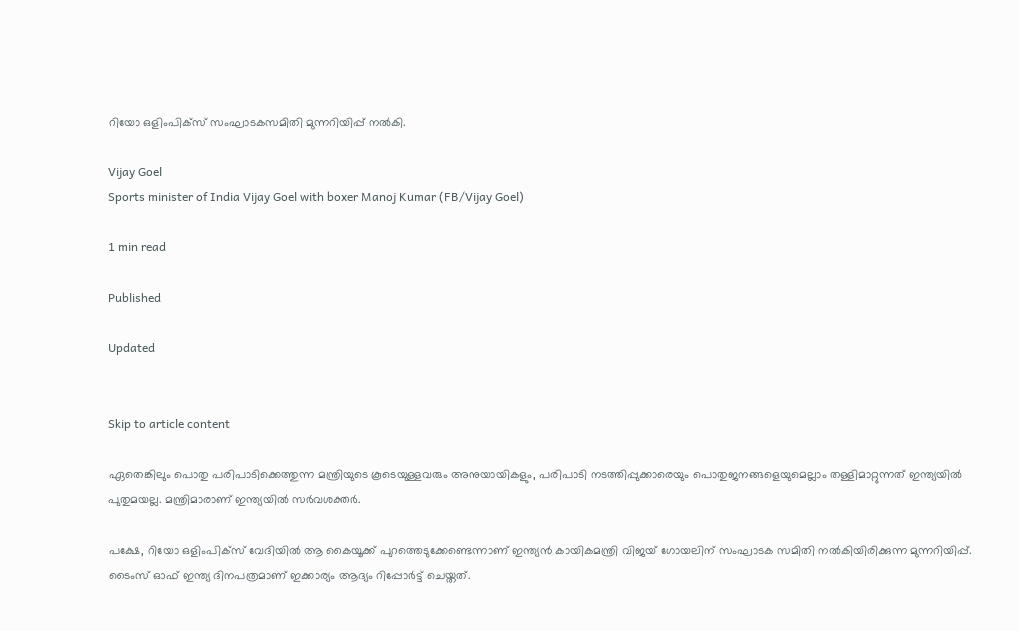റിയോ ഒളിംപിക്സ് സംഘാടകസമിതി മുന്നറിയിപ്പ് നൽകി.

Vijay Goel
Sports minister of India Vijay Goel with boxer Manoj Kumar (FB/Vijay Goel)

1 min read

Published

Updated


Skip to article content

ഏതെങ്കിലും പൊതു പരിപാടിക്കെത്തുന്ന മന്ത്രിയുടെ കൂടെയുള്ളവരും അനുയായികളും, പരിപാടി നടത്തിപ്പുക്കാരെയും പൊതുജനങ്ങളെയുമെല്ലാം തള്ളിമാറ്റുന്നത് ഇന്ത്യയിൽ പുതുമയല്ല. മന്ത്രിമാരാണ് ഇന്ത്യയിൽ സർവശക്തർ.

പക്ഷേ, റിയോ ഒളിംപിക്സ് വേദിയിൽ ആ കൈയൂക്ക് പുറത്തെടുക്കേണ്ടെന്നാണ് ഇന്ത്യൻ കായികമന്ത്രി വിജയ് ഗോയലിന് സംഘാടക സമിതി നൽകിയിരിക്കുന്ന മുന്നറിയിപ്പ്. ടൈംസ് ഓഫ് ഇന്ത്യ ദിനപത്രമാണ് ഇക്കാര്യം ആദ്യം റിപ്പോർട്ട് ചെയ്തത്.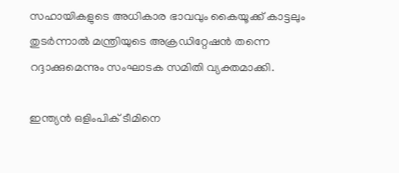സഹായികളുടെ അധികാര ഭാവവും കൈയൂക്ക് കാട്ടലും തുടർന്നാൽ മന്ത്രിയുടെ അക്രഡിറ്റേഷൻ തന്നെ റദ്ദാക്കുമെന്നും സംഘാടക സമിതി വ്യക്തമാക്കി.

ഇന്ത്യൻ ഒളിംപിക് ടീമിനെ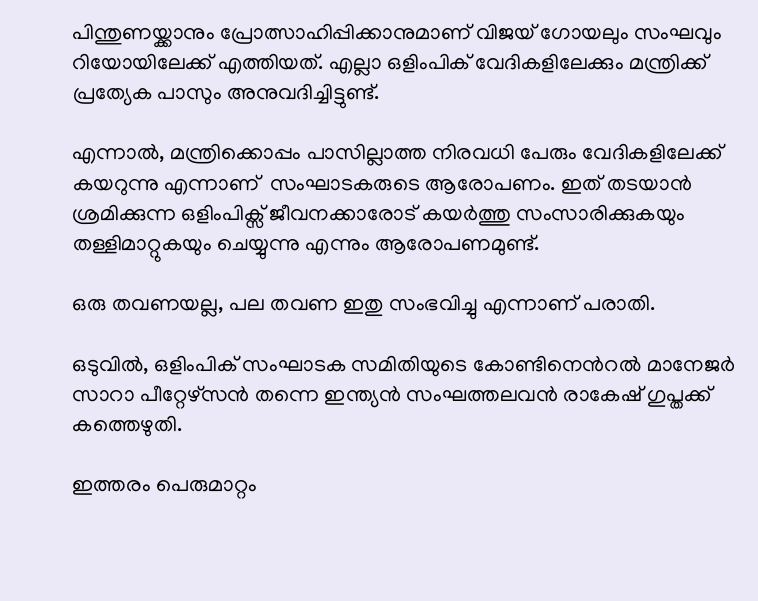പിന്തുണയ്ക്കാനും പ്രോത്സാഹിപ്പിക്കാനുമാണ് വിജയ് ഗോയലും സംഘവും റിയോയിലേക്ക് എത്തിയത്. എല്ലാ ഒളിംപിക് വേദികളിലേക്കും മന്ത്രിക്ക് പ്രത്യേക പാസും അനുവദിച്ചിട്ടുണ്ട്.

എന്നാൽ, മന്ത്രിക്കൊപ്പം പാസില്ലാത്ത നിരവധി പേരും വേദികളിലേക്ക് കയറുന്നു എന്നാണ്  സംഘാടകരുടെ ആരോപണം. ഇത് തടയാൻ ശ്രമിക്കുന്ന ഒളിംപിക്സ് ജീവനക്കാരോട് കയർത്തു സംസാരിക്കുകയും തള്ളിമാറ്റുകയും ചെയ്യുന്നു എന്നും ആരോപണമുണ്ട്.

ഒരു തവണയല്ല, പല തവണ ഇതു സംഭവിച്ചു എന്നാണ് പരാതി.

ഒടുവിൽ, ഒളിംപിക് സംഘാടക സമിതിയുടെ കോണ്ടിനെൻറൽ മാനേജർ സാറാ പീറ്റേഴ്സൻ തന്നെ ഇന്ത്യൻ സംഘത്തലവൻ രാകേഷ് ഗുപ്തക്ക് കത്തെഴുതി.

ഇത്തരം പെരുമാറ്റം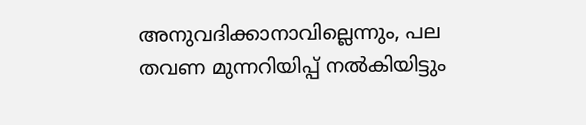അനുവദിക്കാനാവില്ലെന്നും, പല തവണ മുന്നറിയിപ്പ് നൽകിയിട്ടും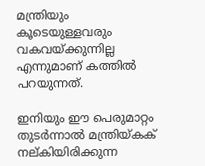മന്ത്രിയും കൂടെയുള്ളവരും വകവയ്ക്കുന്നില്ല എന്നുമാണ് കത്തിൽ പറയുന്നത്.

ഇനിയും ഈ പെരുമാറ്റം തുടർന്നാൽ മന്ത്രിയ്കക് നല്കിയിരിക്കുന്ന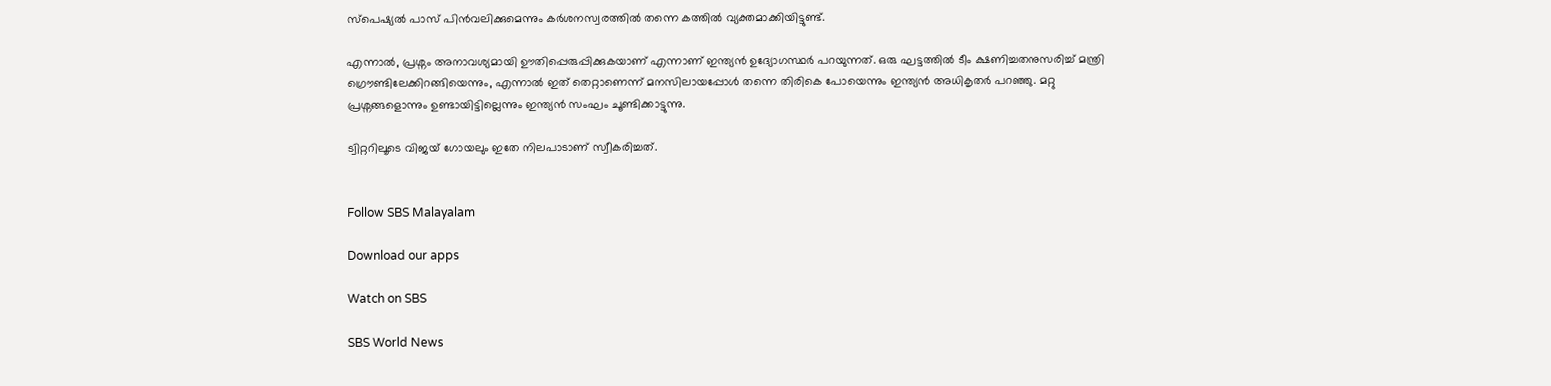സ്പെഷ്യൽ പാസ് പിൻവലിക്കുമെന്നും കർശനസ്വരത്തിൽ തന്നെ കത്തിൽ വ്യക്തമാക്കിയിട്ടുണ്ട്.

എന്നാൽ, പ്രശ്നം അനാവശ്യമായി ഊതിപ്പെരുപ്പിക്കുകയാണ് എന്നാണ് ഇന്ത്യൻ ഉദ്യോഗസ്ഥർ പറയുന്നത്. ഒരു ഘട്ടത്തിൽ ടീം ക്ഷണിച്ചതനുസരിച്ച് മന്ത്രി ഗ്രൌണ്ടിലേക്കിറങ്ങിയെന്നും, എന്നാൽ ഇത് തെറ്റാണെന്ന് മനസിലായപ്പോൾ തന്നെ തിരികെ പോയെന്നും ഇന്ത്യൻ അധികൃതർ പറഞ്ഞു. മറ്റു പ്രശ്നങ്ങളൊന്നും ഉണ്ടായിട്ടില്ലെന്നും ഇന്ത്യൻ സംഘം ചൂണ്ടിക്കാട്ടുന്നു.

ട്വിറ്ററിലൂടെ വിജയ് ഗോയലും ഇതേ നിലപാടാണ് സ്വീകരിച്ചത്.


Follow SBS Malayalam

Download our apps

Watch on SBS

SBS World News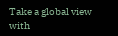Take a global view with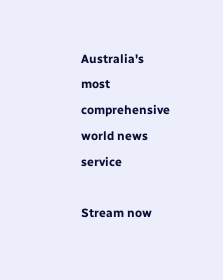Australia's most comprehensive world news service

Stream now